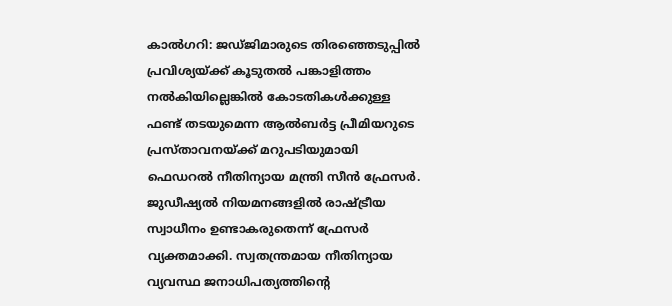കാൽഗറി: ജഡ്ജിമാരുടെ തിരഞ്ഞെടുപ്പിൽ പ്രവിശ്യയ്ക്ക് കൂടുതൽ പങ്കാളിത്തം നൽകിയില്ലെങ്കിൽ കോടതികൾക്കുള്ള ഫണ്ട് തടയുമെന്ന ആൽബർട്ട പ്രീമിയറുടെ പ്രസ്താവനയ്ക്ക് മറുപടിയുമായി ഫെഡറൽ നീതിന്യായ മന്ത്രി സീൻ ഫ്രേസർ. ജുഡീഷ്യൽ നിയമനങ്ങളിൽ രാഷ്ട്രീയ സ്വാധീനം ഉണ്ടാകരുതെന്ന് ഫ്രേസർ വ്യക്തമാക്കി. സ്വതന്ത്രമായ നീതിന്യായ വ്യവസ്ഥ ജനാധിപത്യത്തിന്റെ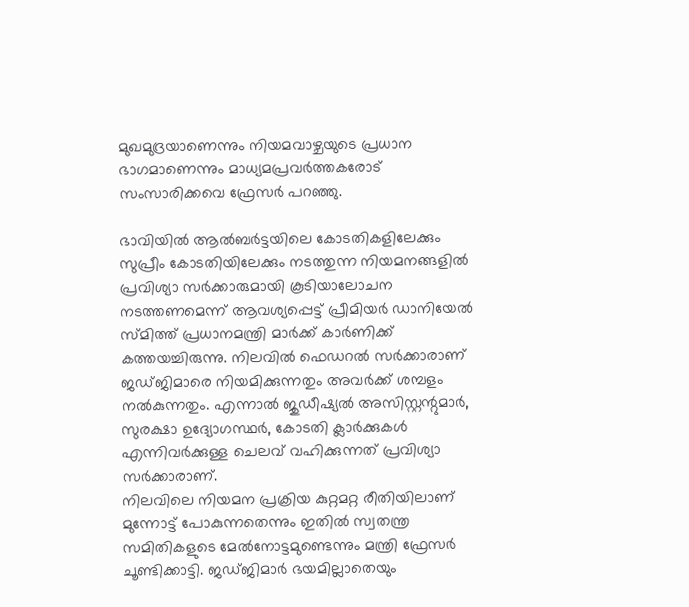മുഖമുദ്രയാണെന്നും നിയമവാഴ്ചയുടെ പ്രധാന ഭാഗമാണെന്നും മാധ്യമപ്രവർത്തകരോട് സംസാരിക്കവെ ഫ്രേസർ പറഞ്ഞു.

ഭാവിയിൽ ആൽബർട്ടയിലെ കോടതികളിലേക്കും സുപ്രീം കോടതിയിലേക്കും നടത്തുന്ന നിയമനങ്ങളിൽ പ്രവിശ്യാ സർക്കാരുമായി കൂടിയാലോചന നടത്തണമെന്ന് ആവശ്യപ്പെട്ട് പ്രീമിയർ ഡാനിയേൽ സ്മിത്ത് പ്രധാനമന്ത്രി മാർക്ക് കാർണിക്ക് കത്തയച്ചിരുന്നു. നിലവിൽ ഫെഡറൽ സർക്കാരാണ് ജഡ്ജിമാരെ നിയമിക്കുന്നതും അവർക്ക് ശമ്പളം നൽകുന്നതും. എന്നാൽ ജുഡീഷ്യൽ അസിസ്റ്റന്റുമാർ, സുരക്ഷാ ഉദ്യോഗസ്ഥർ, കോടതി ക്ലാർക്കുകൾ എന്നിവർക്കുള്ള ചെലവ് വഹിക്കുന്നത് പ്രവിശ്യാ സർക്കാരാണ്.
നിലവിലെ നിയമന പ്രക്രിയ കുറ്റമറ്റ രീതിയിലാണ് മുന്നോട്ട് പോകുന്നതെന്നും ഇതിൽ സ്വതന്ത്ര സമിതികളുടെ മേൽനോട്ടമുണ്ടെന്നും മന്ത്രി ഫ്രേസർ ചൂണ്ടിക്കാട്ടി. ജഡ്ജിമാർ ഭയമില്ലാതെയും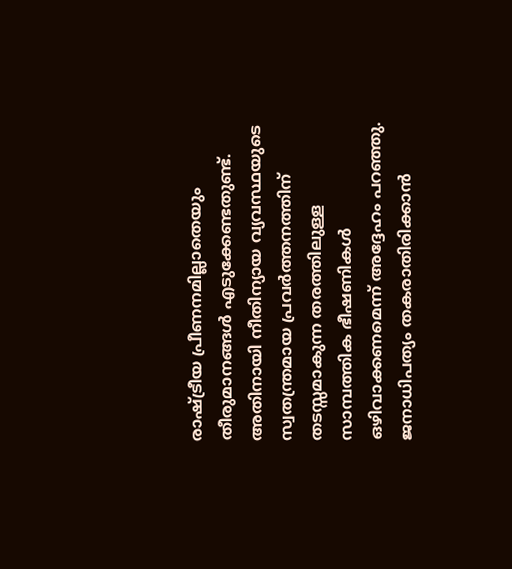രാഷ്ട്രീയ പ്രീണനമില്ലാതെയും തീരുമാനങ്ങൾ എടുക്കേണ്ടതുണ്ട്. അതിനായി നീതിന്യായ വ്യവസ്ഥയുടെ സ്വതന്ത്രമായ പ്രവർത്തനത്തിന് തടസ്സമാകുന്ന തരത്തിലുള്ള സാമ്പത്തിക ഭീഷണികൾ ഒഴിവാക്കണമെന്ന് അദ്ദേഹം പറഞ്ഞു. ജനാധിപത്യം തകരാതിരിക്കാൻ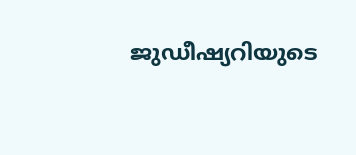ജുഡീഷ്യറിയുടെ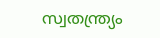സ്വതന്ത്ര്യം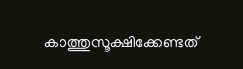കാത്തുസൂക്ഷിക്കേണ്ടത്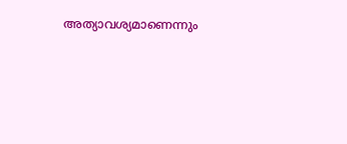അത്യാവശ്യമാണെന്നും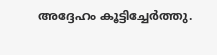അദ്ദേഹം കൂട്ടിച്ചേർത്തു.